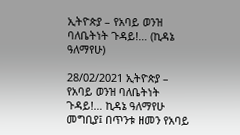ኢትዮጵያ – የአባይ ወንዝ ባለቤትነት ጉዳይ!… (ኪዳኔ ዓለማየሁ)

28/02/2021 ኢትዮጵያ – የአባይ ወንዝ ባለቤትነት ጉዳይ!… ኪዳኔ ዓለማየሁ መግቢያ፤ በጥንቱ ዘመን የአባይ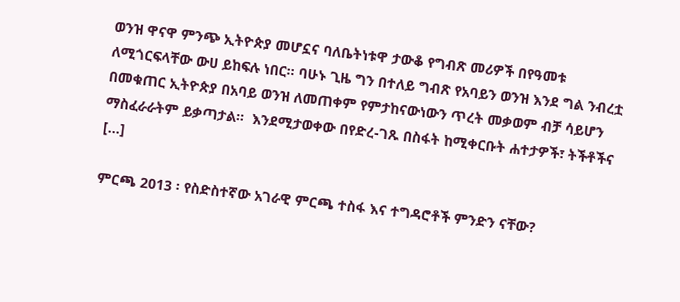ወንዝ ዋናዋ ምንጭ ኢትዮጵያ መሆኗና ባለቤትነቱዋ ታውቆ የግብጽ መሪዎች በየዓመቱ ለሚጎርፍላቸው ውሀ ይከፍሉ ነበር። ባሁኑ ጊዜ ግን በተለይ ግብጽ የአባይን ወንዝ እንደ ግል ንብረቷ በመቁጠር ኢትዮጵያ በአባይ ወንዝ ለመጠቀም የምታከናውነውን ጥረት መቃወም ብቻ ሳይሆን ማስፈራራትም ይቃጣታል።  እንደሚታወቀው በየድረ-ገጹ በስፋት ከሚቀርቡት ሐተታዎች፣ ትችቶችና […]

ምርጫ 2013 ፡ የስድስተኛው አገራዊ ምርጫ ተስፋ እና ተግዳሮቶች ምንድን ናቸው?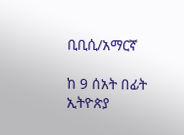ቢቢሲ/አማርኛ

ከ 9 ሰአት በፊት ኢትዮጵያ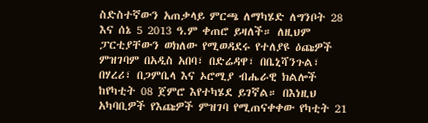ስድስተኛውን አጠቃላይ ምርጫ ለማካሄድ ለግንቦት 28 እና ሰኔ 5 2013 ዓ.ም ቀጠሮ ይዛለች። ለዚህም ፓርቲያቸውን ወክለው የሚወዳደሩ የተለያዩ ዕጩዎች ምዝገባም በአዲስ አበባ፣ በድሬዳዋ፣ በቤኒሻንጉል፣ በሃረሪ፣ በጋምቤላ እና ኦሮሚያ ብሔራዊ ክልሎች ከየካቲት 08 ጀምሮ እየተካሄደ ይገኛል። በእነዚህ አካባቢዎች የእጩዎች ምዝገባ የሚጠናቀቀው የካቲት 21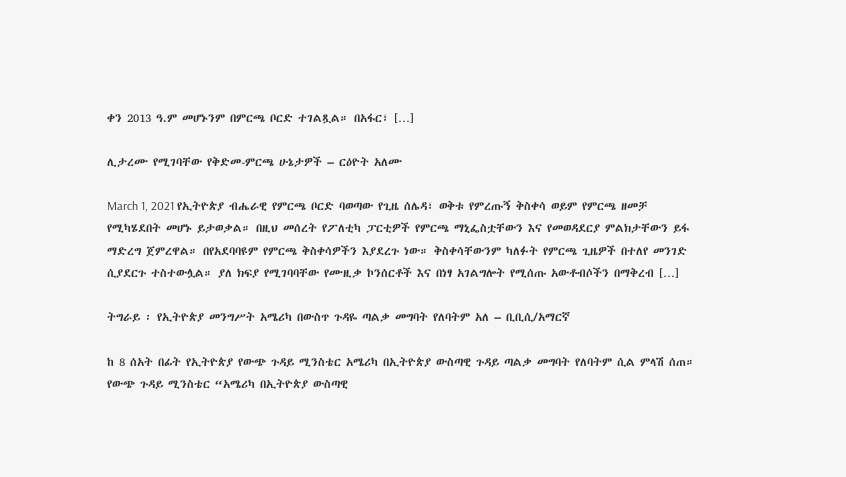ቀን 2013 ዓ.ም መሆኑንም በምርጫ ቦርድ ተገልጿል። በአፋር፣ […]

ሊታረሙ የሚገባቸው የቅድመ-ምርጫ ሁኔታዎች – ርዕዮት አለሙ

March 1, 2021 የኢትዮጵያ ብሔራዊ የምርጫ ቦርድ ባወጣው የጊዜ ሰሌዳ፣ ወቅቱ የምረጡኝ ቅስቀሳ ወይም የምርጫ ዘመቻ የሚካሄደበት መሆኑ ይታወቃል። በዚህ መሰረት የፖለቲካ ፓርቲዎች የምርጫ ማኒፌስቷቸውን እና የመወዳደርያ ምልክታቸውን ይፋ ማድረግ ጀምረዋል። በየአደባባዩም የምርጫ ቅስቀሳዎችን እያደረጉ ነው። ቅስቀሳቸውንም ካለፉት የምርጫ ጊዜዎች በተለየ መንገድ ሲያደርጉ ተስተውሏል። ያለ ክፍያ የሚገባባቸው የሙዚቃ ኮንሰርቶች እና በነፃ አገልግሎት የሚሰጡ አውቶብሶችን በማቅረብ […]

ትግራይ ፡ የኢትዮጵያ መንግሥት አሜሪካ በውስጥ ጉዳዬ ጣልቃ መግባት የለባትም አለ – ቢቢሲ/አማርኛ

ከ 8 ሰአት በፊት የኢትዮጵያ የውጭ ጉዳይ ሚንስቴር አሜሪካ በኢትዮጵያ ውስጣዊ ጉዳይ ጣልቃ መግባት የለባትም ሲል ምላሽ ሰጠ። የውጭ ጉዳይ ሚንስቴር “አሜሪካ በኢትዮጵያ ውስጣዊ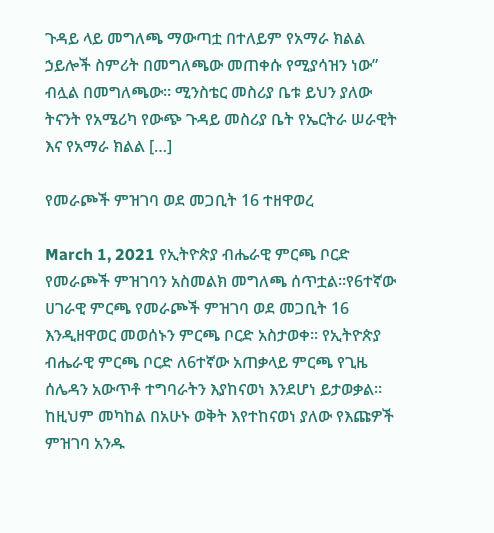ጉዳይ ላይ መግለጫ ማውጣቷ በተለይም የአማራ ክልል ኃይሎች ስምሪት በመግለጫው መጠቀሱ የሚያሳዝን ነው” ብሏል በመግለጫው። ሚንስቴር መስሪያ ቤቱ ይህን ያለው ትናንት የአሜሪካ የውጭ ጉዳይ መስሪያ ቤት የኤርትራ ሠራዊት እና የአማራ ክልል […]

የመራጮች ምዝገባ ወደ መጋቢት 16 ተዘዋወረ

March 1, 2021 የኢትዮጵያ ብሔራዊ ምርጫ ቦርድ የመራጮች ምዝገባን አስመልክ መግለጫ ሰጥቷል፡፡የ6ተኛው ሀገራዊ ምርጫ የመራጮች ምዝገባ ወደ መጋቢት 16 እንዲዘዋወር መወሰኑን ምርጫ ቦርድ አስታወቀ፡፡ የኢትዮጵያ ብሔራዊ ምርጫ ቦርድ ለ6ተኛው አጠቃላይ ምርጫ የጊዜ ሰሌዳን አውጥቶ ተግባራትን እያከናወነ እንደሆነ ይታወቃል። ከዚህም መካከል በአሁኑ ወቅት እየተከናወነ ያለው የእጩዎች ምዝገባ አንዱ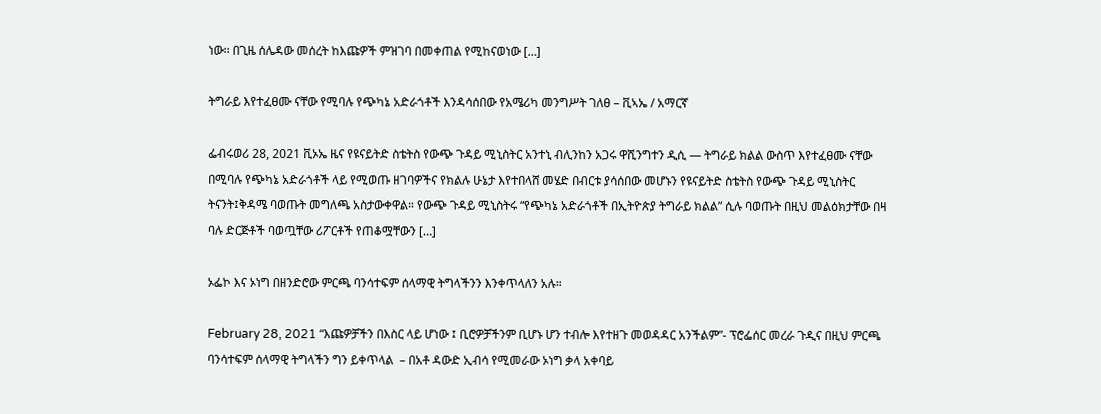ነው፡፡ በጊዜ ሰሌዳው መሰረት ከእጩዎች ምዝገባ በመቀጠል የሚከናወነው […]

ትግራይ እየተፈፀሙ ናቸው የሚባሉ የጭካኔ አድራጎቶች እንዳሳሰበው የአሜሪካ መንግሥት ገለፀ – ቪኣኤ / አማርኛ

ፌብሩወሪ 28, 2021 ቪኦኤ ዜና የዩናይትድ ስቴትስ የውጭ ጉዳይ ሚኒስትር አንተኒ ብሊንከን አጋሩ ዋሺንግተን ዲሲ — ትግራይ ክልል ውስጥ እየተፈፀሙ ናቸው በሚባሉ የጭካኔ አድራጎቶች ላይ የሚወጡ ዘገባዎችና የክልሉ ሁኔታ እየተበላሸ መሄድ በብርቱ ያሳሰበው መሆኑን የዩናይትድ ስቴትስ የውጭ ጉዳይ ሚኒስትር ትናንት፤ቅዳሜ ባወጡት መግለጫ አስታውቀዋል። የውጭ ጉዳይ ሚኒስትሩ “የጭካኔ አድራጎቶች በኢትዮጵያ ትግራይ ክልል” ሲሉ ባወጡት በዚህ መልዕክታቸው በዛ ባሉ ድርጅቶች ባወጧቸው ሪፖርቶች የጠቆሟቸውን […]

ኦፌኮ እና ኦነግ በዘንድሮው ምርጫ ባንሳተፍም ሰላማዊ ትግላችንን እንቀጥላለን አሉ።

February 28, 2021 “እጩዎቻችን በእስር ላይ ሆነው ፤ ቢሮዎቻችንም ቢሆኑ ሆን ተብሎ እየተዘጉ መወዳዳር አንችልም”- ፕሮፌሰር መረራ ጉዲና በዚህ ምርጫ ባንሳተፍም ሰላማዊ ትግላችን ግን ይቀጥላል  – በአቶ ዳውድ ኢብሳ የሚመራው ኦነግ ቃላ አቀባይ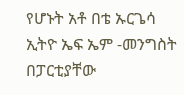የሆኑት አቶ በቴ ኡርጌሳ  ኢትዮ ኤፍ ኤም -መንግስት በፓርቲያቸው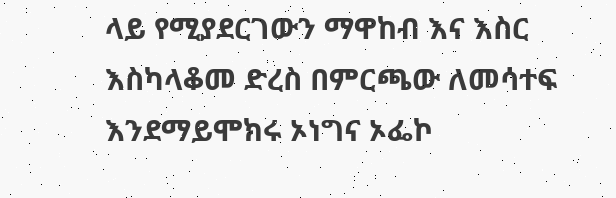ላይ የሚያደርገውን ማዋከብ እና እስር እስካላቆመ ድረስ በምርጫው ለመሳተፍ እንደማይሞክሩ ኦነግና ኦፌኮ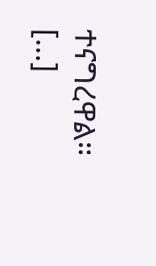ተናግረዋል። […]